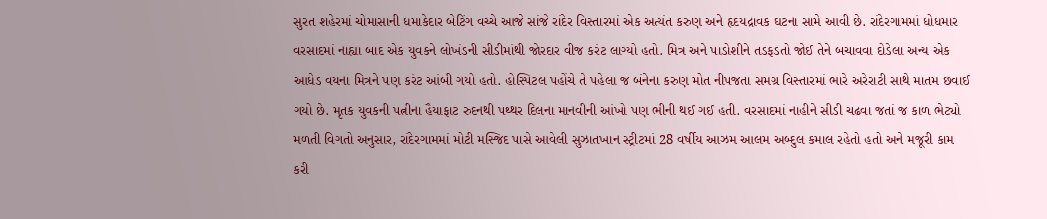સુરત શહેરમાં ચોમાસાની ધમાકેદાર બેટિંગ વચ્ચે આજે સાંજે રાંદેર વિસ્તારમાં એક અત્યંત કરુણ અને હૃદયદ્રાવક ઘટના સામે આવી છે. રાંદેરગામમાં ધોધમાર વરસાદમાં નાહ્યા બાદ એક યુવકને લોખંડની સીડીમાંથી જોરદાર વીજ કરંટ લાગ્યો હતો. મિત્ર અને પાડોશીને તડફડતો જોઈ તેને બચાવવા દોડેલા અન્ય એક આધેડ વયના મિત્રને પણ કરંટ આંબી ગયો હતો. હોસ્પિટલ પહોંચે તે પહેલા જ બંનેના કરુણ મોત નીપજતા સમગ્ર વિસ્તારમાં ભારે અરેરાટી સાથે માતમ છવાઈ ગયો છે. મૃતક યુવકની પત્નીના હૈયાફાટ રુદનથી પથ્થર દિલના માનવીની આંખો પણ ભીની થઈ ગઈ હતી. વરસાદમાં નાહીને સીડી ચઢવા જતાં જ કાળ ભેટ્યો
મળતી વિગતો અનુસાર, રાંદેરગામમાં મોટી મસ્જિદ પાસે આવેલી સુઝાતખાન સ્ટ્રીટમાં 28 વર્ષીય આઝમ આલમ અબ્દુલ કમાલ રહેતો હતો અને મજૂરી કામ કરી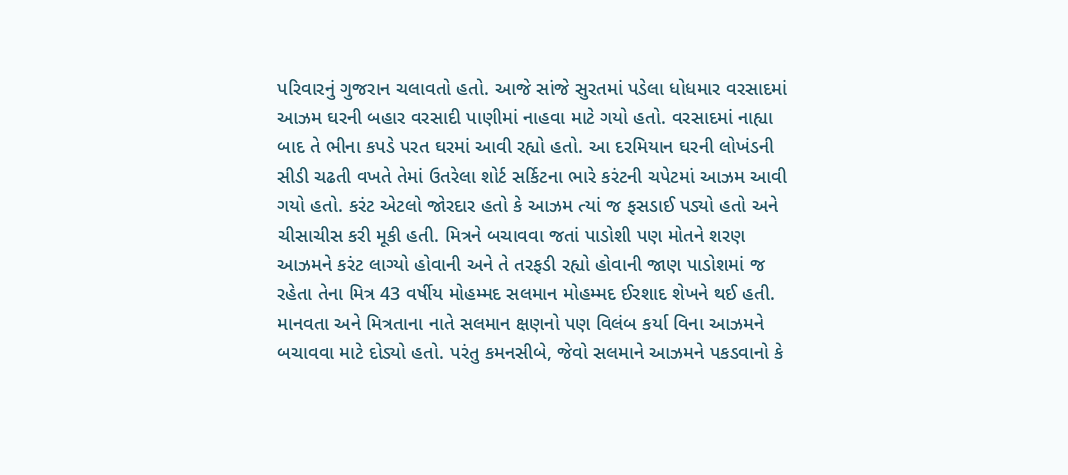પરિવારનું ગુજરાન ચલાવતો હતો. આજે સાંજે સુરતમાં પડેલા ધોધમાર વરસાદમાં આઝમ ઘરની બહાર વરસાદી પાણીમાં નાહવા માટે ગયો હતો. વરસાદમાં નાહ્યા બાદ તે ભીના કપડે પરત ઘરમાં આવી રહ્યો હતો. આ દરમિયાન ઘરની લોખંડની સીડી ચઢતી વખતે તેમાં ઉતરેલા શોર્ટ સર્કિટના ભારે કરંટની ચપેટમાં આઝમ આવી ગયો હતો. કરંટ એટલો જોરદાર હતો કે આઝમ ત્યાં જ ફસડાઈ પડ્યો હતો અને ચીસાચીસ કરી મૂકી હતી. મિત્રને બચાવવા જતાં પાડોશી પણ મોતને શરણ
આઝમને કરંટ લાગ્યો હોવાની અને તે તરફડી રહ્યો હોવાની જાણ પાડોશમાં જ રહેતા તેના મિત્ર 43 વર્ષીય મોહમ્મદ સલમાન મોહમ્મદ ઈરશાદ શેખને થઈ હતી. માનવતા અને મિત્રતાના નાતે સલમાન ક્ષણનો પણ વિલંબ કર્યા વિના આઝમને બચાવવા માટે દોડ્યો હતો. પરંતુ કમનસીબે, જેવો સલમાને આઝમને પકડવાનો કે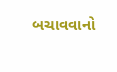બચાવવાનો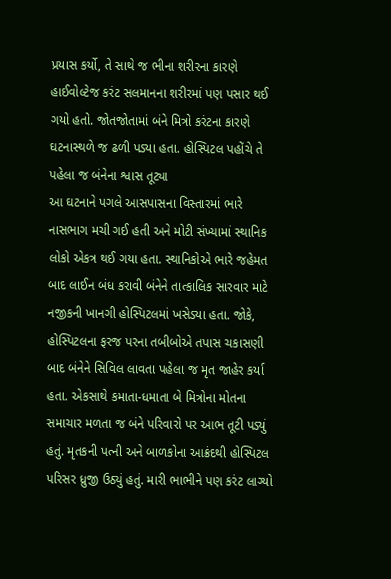પ્રયાસ કર્યો, તે સાથે જ ભીના શરીરના કારણે હાઈવોલ્ટેજ કરંટ સલમાનના શરીરમાં પણ પસાર થઈ ગયો હતો. જોતજોતામાં બંને મિત્રો કરંટના કારણે ઘટનાસ્થળે જ ઢળી પડ્યા હતા. હોસ્પિટલ પહોંચે તે પહેલા જ બંનેના શ્વાસ તૂટ્યા
આ ઘટનાને પગલે આસપાસના વિસ્તારમાં ભારે નાસભાગ મચી ગઈ હતી અને મોટી સંખ્યામાં સ્થાનિક લોકો એકત્ર થઈ ગયા હતા. સ્થાનિકોએ ભારે જહેમત બાદ લાઈન બંધ કરાવી બંનેને તાત્કાલિક સારવાર માટે નજીકની ખાનગી હોસ્પિટલમાં ખસેડ્યા હતા. જોકે, હોસ્પિટલના ફરજ પરના તબીબોએ તપાસ ચકાસણી બાદ બંનેને સિવિલ લાવતા પહેલા જ મૃત જાહેર કર્યા હતા. એકસાથે કમાતા-ધમાતા બે મિત્રોના મોતના સમાચાર મળતા જ બંને પરિવારો પર આભ તૂટી પડ્યું હતું. મૃતકની પત્ની અને બાળકોના આક્રંદથી હોસ્પિટલ પરિસર ધ્રુજી ઉઠ્યું હતું. મારી ભાભીને પણ કરંટ લાગ્યો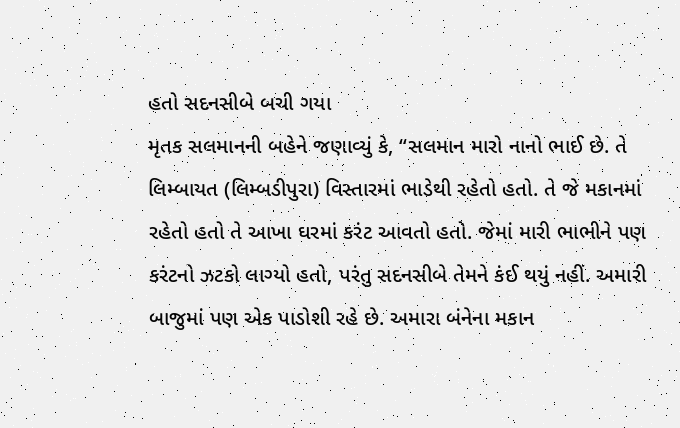હતો સદનસીબે બચી ગયા
મૃતક સલમાનની બહેને જણાવ્યું કે, “સલમાન મારો નાનો ભાઈ છે. તે લિમ્બાયત (લિમ્બડીપુરા) વિસ્તારમાં ભાડેથી રહેતો હતો. તે જે મકાનમાં રહેતો હતો તે આખા ઘરમાં કરંટ આવતો હતો. જેમાં મારી ભાભીને પણ કરંટનો ઝટકો લાગ્યો હતો, પરંતુ સદનસીબે તેમને કંઈ થયું નહીં. અમારી બાજુમાં પણ એક પાડોશી રહે છે. અમારા બંનેના મકાન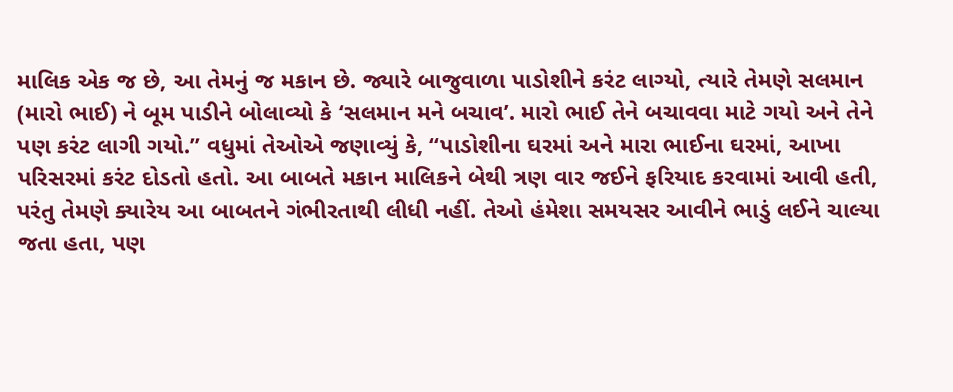માલિક એક જ છે, આ તેમનું જ મકાન છે. જ્યારે બાજુવાળા પાડોશીને કરંટ લાગ્યો, ત્યારે તેમણે સલમાન (મારો ભાઈ) ને બૂમ પાડીને બોલાવ્યો કે ‘સલમાન મને બચાવ’. મારો ભાઈ તેને બચાવવા માટે ગયો અને તેને પણ કરંટ લાગી ગયો.” વધુમાં તેઓએ જણાવ્યું કે, “પાડોશીના ઘરમાં અને મારા ભાઈના ઘરમાં, આખા પરિસરમાં કરંટ દોડતો હતો. આ બાબતે મકાન માલિકને બેથી ત્રણ વાર જઈને ફરિયાદ કરવામાં આવી હતી, પરંતુ તેમણે ક્યારેય આ બાબતને ગંભીરતાથી લીધી નહીં. તેઓ હંમેશા સમયસર આવીને ભાડું લઈને ચાલ્યા જતા હતા, પણ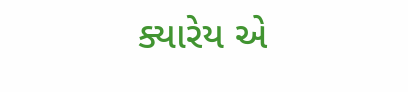ક્યારેય એ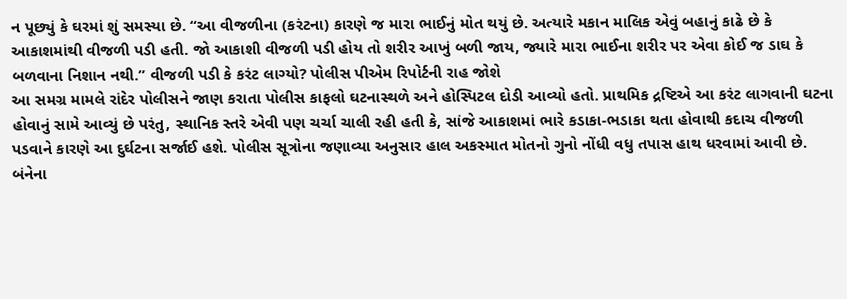ન પૂછ્યું કે ઘરમાં શું સમસ્યા છે. “આ વીજળીના (કરંટના) કારણે જ મારા ભાઈનું મોત થયું છે. અત્યારે મકાન માલિક એવું બહાનું કાઢે છે કે આકાશમાંથી વીજળી પડી હતી. જો આકાશી વીજળી પડી હોય તો શરીર આખું બળી જાય, જ્યારે મારા ભાઈના શરીર પર એવા કોઈ જ ડાઘ કે બળવાના નિશાન નથી.” વીજળી પડી કે કરંટ લાગ્યો? પોલીસ પીએમ રિપોર્ટની રાહ જોશે
આ સમગ્ર મામલે રાંદેર પોલીસને જાણ કરાતા પોલીસ કાફલો ઘટનાસ્થળે અને હોસ્પિટલ દોડી આવ્યો હતો. પ્રાથમિક દ્રષ્ટિએ આ કરંટ લાગવાની ઘટના હોવાનું સામે આવ્યું છે પરંતુ, સ્થાનિક સ્તરે એવી પણ ચર્ચા ચાલી રહી હતી કે, સાંજે આકાશમાં ભારે કડાકા-ભડાકા થતા હોવાથી કદાચ વીજળી પડવાને કારણે આ દુર્ઘટના સર્જાઈ હશે. પોલીસ સૂત્રોના જણાવ્યા અનુસાર હાલ અકસ્માત મોતનો ગુનો નોંધી વધુ તપાસ હાથ ધરવામાં આવી છે. બંનેના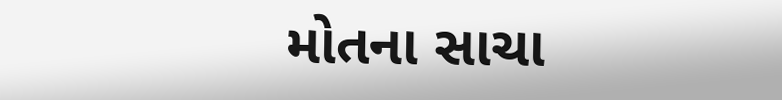મોતના સાચા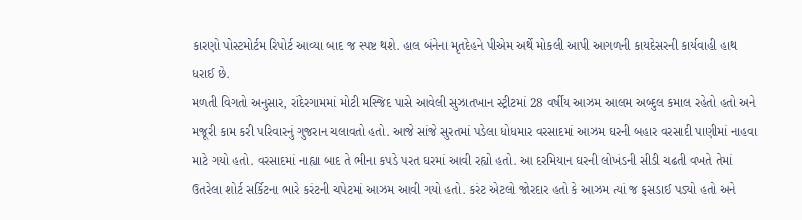કારણો પોસ્ટમોર્ટમ રિપોર્ટ આવ્યા બાદ જ સ્પષ્ટ થશે. હાલ બંનેના મૃતદેહને પીએમ અર્થે મોકલી આપી આગળની કાયદેસરની કાર્યવાહી હાથ ધરાઈ છે.
મળતી વિગતો અનુસાર, રાંદેરગામમાં મોટી મસ્જિદ પાસે આવેલી સુઝાતખાન સ્ટ્રીટમાં 28 વર્ષીય આઝમ આલમ અબ્દુલ કમાલ રહેતો હતો અને મજૂરી કામ કરી પરિવારનું ગુજરાન ચલાવતો હતો. આજે સાંજે સુરતમાં પડેલા ધોધમાર વરસાદમાં આઝમ ઘરની બહાર વરસાદી પાણીમાં નાહવા માટે ગયો હતો. વરસાદમાં નાહ્યા બાદ તે ભીના કપડે પરત ઘરમાં આવી રહ્યો હતો. આ દરમિયાન ઘરની લોખંડની સીડી ચઢતી વખતે તેમાં ઉતરેલા શોર્ટ સર્કિટના ભારે કરંટની ચપેટમાં આઝમ આવી ગયો હતો. કરંટ એટલો જોરદાર હતો કે આઝમ ત્યાં જ ફસડાઈ પડ્યો હતો અને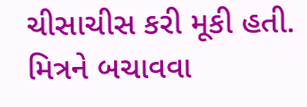ચીસાચીસ કરી મૂકી હતી. મિત્રને બચાવવા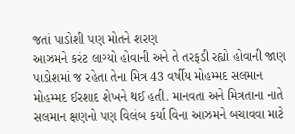જતાં પાડોશી પણ મોતને શરણ
આઝમને કરંટ લાગ્યો હોવાની અને તે તરફડી રહ્યો હોવાની જાણ પાડોશમાં જ રહેતા તેના મિત્ર 43 વર્ષીય મોહમ્મદ સલમાન મોહમ્મદ ઈરશાદ શેખને થઈ હતી. માનવતા અને મિત્રતાના નાતે સલમાન ક્ષણનો પણ વિલંબ કર્યા વિના આઝમને બચાવવા માટે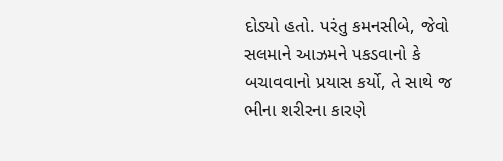દોડ્યો હતો. પરંતુ કમનસીબે, જેવો સલમાને આઝમને પકડવાનો કે બચાવવાનો પ્રયાસ કર્યો, તે સાથે જ ભીના શરીરના કારણે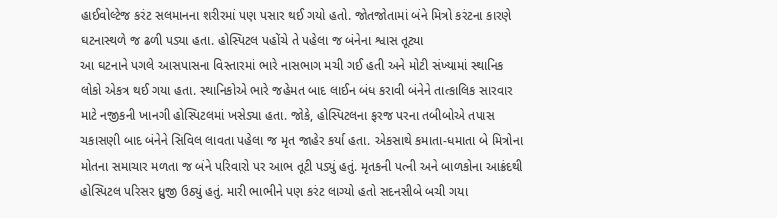હાઈવોલ્ટેજ કરંટ સલમાનના શરીરમાં પણ પસાર થઈ ગયો હતો. જોતજોતામાં બંને મિત્રો કરંટના કારણે ઘટનાસ્થળે જ ઢળી પડ્યા હતા. હોસ્પિટલ પહોંચે તે પહેલા જ બંનેના શ્વાસ તૂટ્યા
આ ઘટનાને પગલે આસપાસના વિસ્તારમાં ભારે નાસભાગ મચી ગઈ હતી અને મોટી સંખ્યામાં સ્થાનિક લોકો એકત્ર થઈ ગયા હતા. સ્થાનિકોએ ભારે જહેમત બાદ લાઈન બંધ કરાવી બંનેને તાત્કાલિક સારવાર માટે નજીકની ખાનગી હોસ્પિટલમાં ખસેડ્યા હતા. જોકે, હોસ્પિટલના ફરજ પરના તબીબોએ તપાસ ચકાસણી બાદ બંનેને સિવિલ લાવતા પહેલા જ મૃત જાહેર કર્યા હતા. એકસાથે કમાતા-ધમાતા બે મિત્રોના મોતના સમાચાર મળતા જ બંને પરિવારો પર આભ તૂટી પડ્યું હતું. મૃતકની પત્ની અને બાળકોના આક્રંદથી હોસ્પિટલ પરિસર ધ્રુજી ઉઠ્યું હતું. મારી ભાભીને પણ કરંટ લાગ્યો હતો સદનસીબે બચી ગયા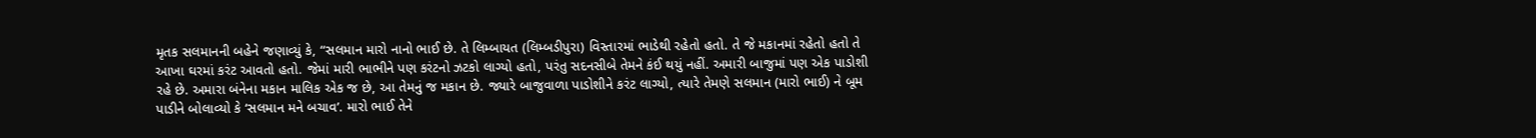મૃતક સલમાનની બહેને જણાવ્યું કે, “સલમાન મારો નાનો ભાઈ છે. તે લિમ્બાયત (લિમ્બડીપુરા) વિસ્તારમાં ભાડેથી રહેતો હતો. તે જે મકાનમાં રહેતો હતો તે આખા ઘરમાં કરંટ આવતો હતો. જેમાં મારી ભાભીને પણ કરંટનો ઝટકો લાગ્યો હતો, પરંતુ સદનસીબે તેમને કંઈ થયું નહીં. અમારી બાજુમાં પણ એક પાડોશી રહે છે. અમારા બંનેના મકાન માલિક એક જ છે, આ તેમનું જ મકાન છે. જ્યારે બાજુવાળા પાડોશીને કરંટ લાગ્યો, ત્યારે તેમણે સલમાન (મારો ભાઈ) ને બૂમ પાડીને બોલાવ્યો કે ‘સલમાન મને બચાવ’. મારો ભાઈ તેને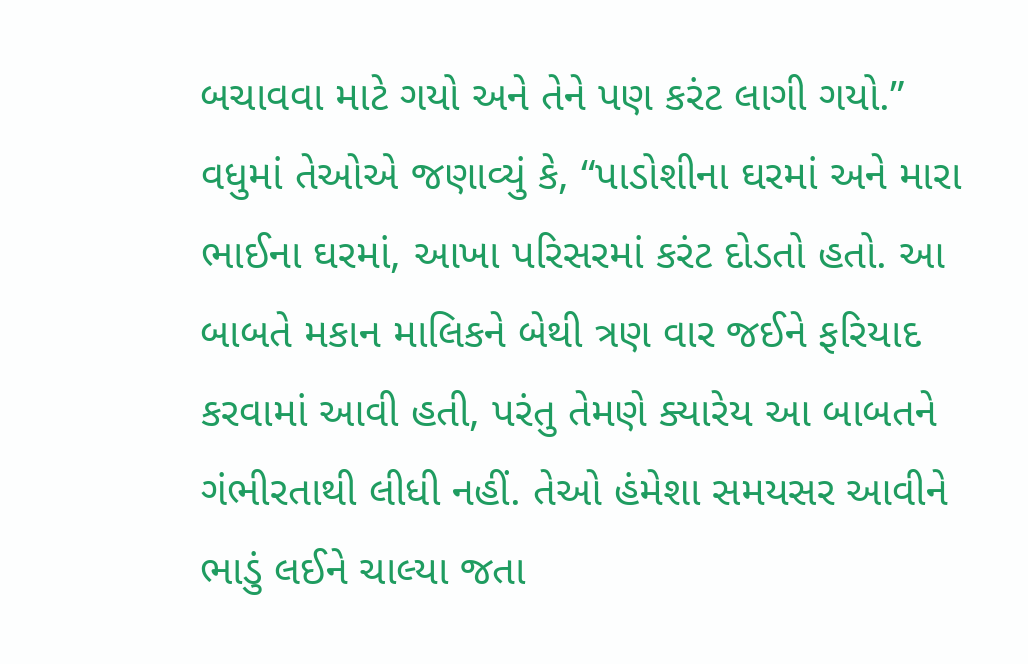બચાવવા માટે ગયો અને તેને પણ કરંટ લાગી ગયો.” વધુમાં તેઓએ જણાવ્યું કે, “પાડોશીના ઘરમાં અને મારા ભાઈના ઘરમાં, આખા પરિસરમાં કરંટ દોડતો હતો. આ બાબતે મકાન માલિકને બેથી ત્રણ વાર જઈને ફરિયાદ કરવામાં આવી હતી, પરંતુ તેમણે ક્યારેય આ બાબતને ગંભીરતાથી લીધી નહીં. તેઓ હંમેશા સમયસર આવીને ભાડું લઈને ચાલ્યા જતા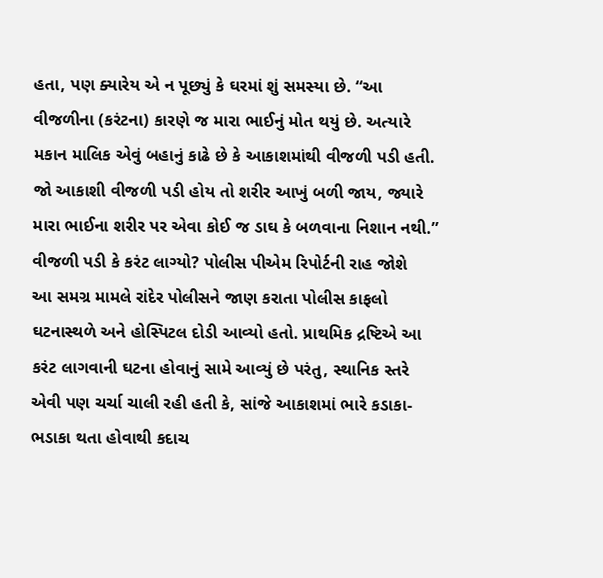હતા, પણ ક્યારેય એ ન પૂછ્યું કે ઘરમાં શું સમસ્યા છે. “આ વીજળીના (કરંટના) કારણે જ મારા ભાઈનું મોત થયું છે. અત્યારે મકાન માલિક એવું બહાનું કાઢે છે કે આકાશમાંથી વીજળી પડી હતી. જો આકાશી વીજળી પડી હોય તો શરીર આખું બળી જાય, જ્યારે મારા ભાઈના શરીર પર એવા કોઈ જ ડાઘ કે બળવાના નિશાન નથી.” વીજળી પડી કે કરંટ લાગ્યો? પોલીસ પીએમ રિપોર્ટની રાહ જોશે
આ સમગ્ર મામલે રાંદેર પોલીસને જાણ કરાતા પોલીસ કાફલો ઘટનાસ્થળે અને હોસ્પિટલ દોડી આવ્યો હતો. પ્રાથમિક દ્રષ્ટિએ આ કરંટ લાગવાની ઘટના હોવાનું સામે આવ્યું છે પરંતુ, સ્થાનિક સ્તરે એવી પણ ચર્ચા ચાલી રહી હતી કે, સાંજે આકાશમાં ભારે કડાકા-ભડાકા થતા હોવાથી કદાચ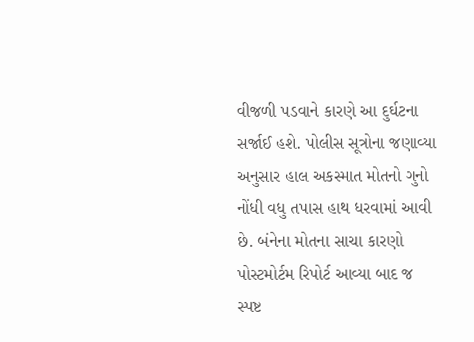વીજળી પડવાને કારણે આ દુર્ઘટના સર્જાઈ હશે. પોલીસ સૂત્રોના જણાવ્યા અનુસાર હાલ અકસ્માત મોતનો ગુનો નોંધી વધુ તપાસ હાથ ધરવામાં આવી છે. બંનેના મોતના સાચા કારણો પોસ્ટમોર્ટમ રિપોર્ટ આવ્યા બાદ જ સ્પષ્ટ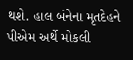થશે. હાલ બંનેના મૃતદેહને પીએમ અર્થે મોકલી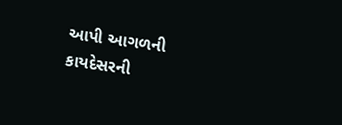આપી આગળની કાયદેસરની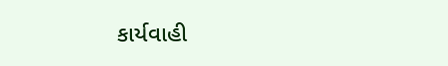કાર્યવાહી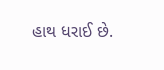હાથ ધરાઈ છે.